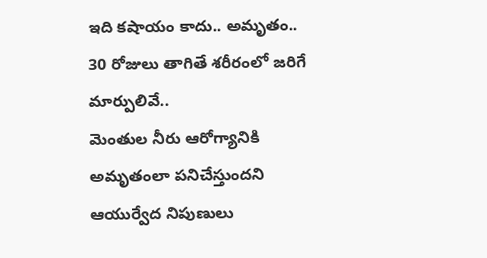ఇది కషాయం కాదు.. అమృతం.. 30 రోజులు తాగితే శరీరంలో జరిగే మార్పులివే..
మెంతుల నీరు ఆరోగ్యానికి అమృతంలా పనిచేస్తుందని ఆయుర్వేద నిపుణులు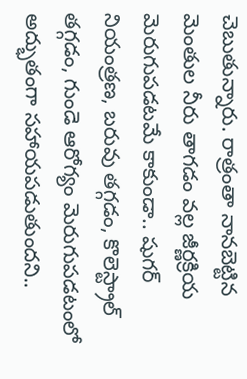చెబుతున్నారు. రాత్రంతా నానబెట్టిన మెంతుల నీరు తాగడం వల్ల జీర్ణక్రియ మెరుగుపడటమే కాకుండా.. షుగర్ నియంత్రణ, బరువు తగ్గడం, కొలెస్ట్రాల్ తగ్గడం, గుండె ఆరోగ్యం మెరుగుపడటంలో అద్భుతంగా సహాయపడుతుందని..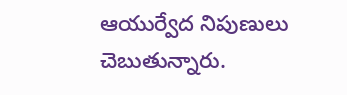ఆయుర్వేద నిపుణులు చెబుతున్నారు.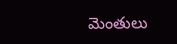మెంతులు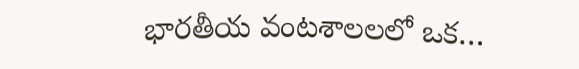భారతీయ వంటశాలలలో ఒక…